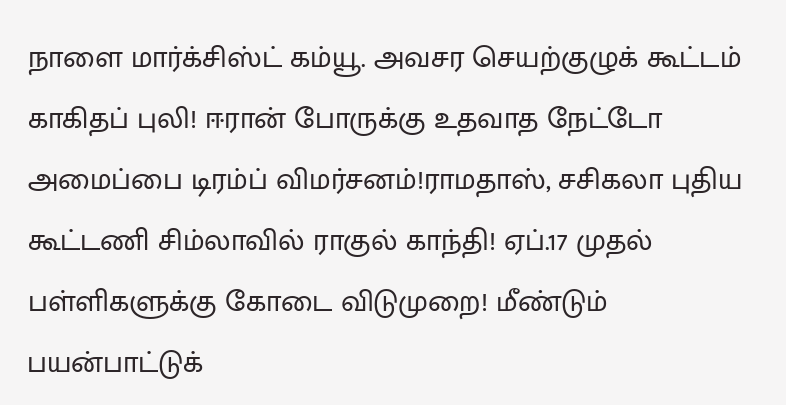நாளை மார்க்சிஸ்ட் கம்யூ. அவசர செயற்குழுக் கூட்டம் காகிதப் புலி! ஈரான் போருக்கு உதவாத நேட்டோ அமைப்பை டிரம்ப் விமர்சனம்!ராமதாஸ், சசிகலா புதிய கூட்டணி சிம்லாவில் ராகுல் காந்தி! ஏப்.17 முதல் பள்ளிகளுக்கு கோடை விடுமுறை! மீண்டும் பயன்பாட்டுக்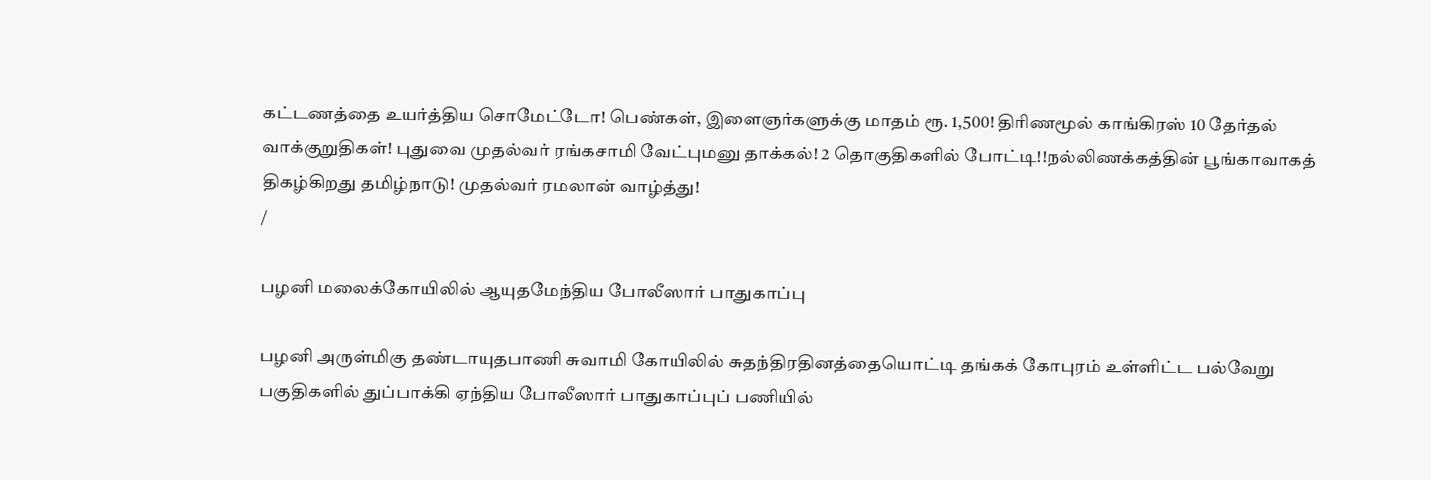கட்டணத்தை உயர்த்திய சொமேட்டோ! பெண்கள், இளைஞர்களுக்கு மாதம் ரூ. 1,500! திரிணமூல் காங்கிரஸ் 10 தேர்தல் வாக்குறுதிகள்! புதுவை முதல்வர் ரங்கசாமி வேட்புமனு தாக்கல்! 2 தொகுதிகளில் போட்டி!!நல்லிணக்கத்தின் பூங்காவாகத் திகழ்கிறது தமிழ்நாடு! முதல்வர் ரமலான் வாழ்த்து!
/

பழனி மலைக்கோயிலில் ஆயுதமேந்திய போலீஸார் பாதுகாப்பு

பழனி அருள்மிகு தண்டாயுதபாணி சுவாமி கோயிலில் சுதந்திரதினத்தையொட்டி தங்கக் கோபுரம் உள்ளிட்ட பல்வேறு பகுதிகளில் துப்பாக்கி ஏந்திய போலீஸார் பாதுகாப்புப் பணியில்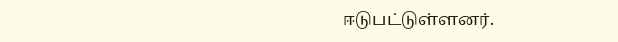ஈடுபட்டுள்ளனர்.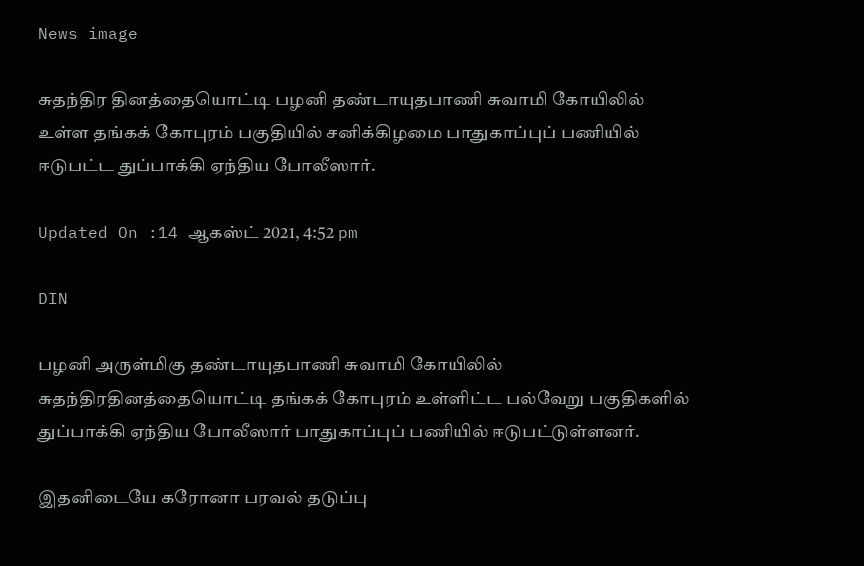News image

சுதந்திர தினத்தையொட்டி பழனி தண்டாயுதபாணி சுவாமி கோயிலில் உள்ள தங்கக் கோபுரம் பகுதியில் சனிக்கிழமை பாதுகாப்புப் பணியில் ஈடுபட்ட துப்பாக்கி ஏந்திய போலீஸார்.

Updated On :14 ஆகஸ்ட் 2021, 4:52 pm

DIN

பழனி அருள்மிகு தண்டாயுதபாணி சுவாமி கோயிலில் சுதந்திரதினத்தையொட்டி தங்கக் கோபுரம் உள்ளிட்ட பல்வேறு பகுதிகளில் துப்பாக்கி ஏந்திய போலீஸார் பாதுகாப்புப் பணியில் ஈடுபட்டுள்ளனர்.

இதனிடையே கரோனா பரவல் தடுப்பு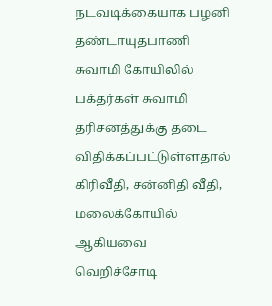நடவடிக்கையாக பழனி தண்டாயுதபாணி சுவாமி கோயிலில் பக்தர்கள் சுவாமி தரிசனத்துக்கு தடை விதிக்கப்பட்டுள்ளதால் கிரிவீதி, சன்னிதி வீதி, மலைக்கோயில் ஆகியவை வெறிச்சோடி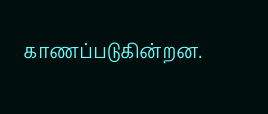காணப்படுகின்றன.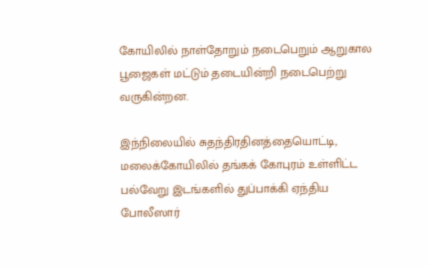கோயிலில் நாள்தோறும் நடைபெறும் ஆறுகால பூஜைகள் மட்டும் தடையின்றி நடைபெற்று வருகின்றன.

இந்நிலையில் சுதந்திரதினத்தையொட்டி, மலைக்கோயிலில் தங்கக் கோபுரம் உள்ளிட்ட பல்வேறு இடங்களில் துப்பாக்கி ஏந்திய போலீஸார்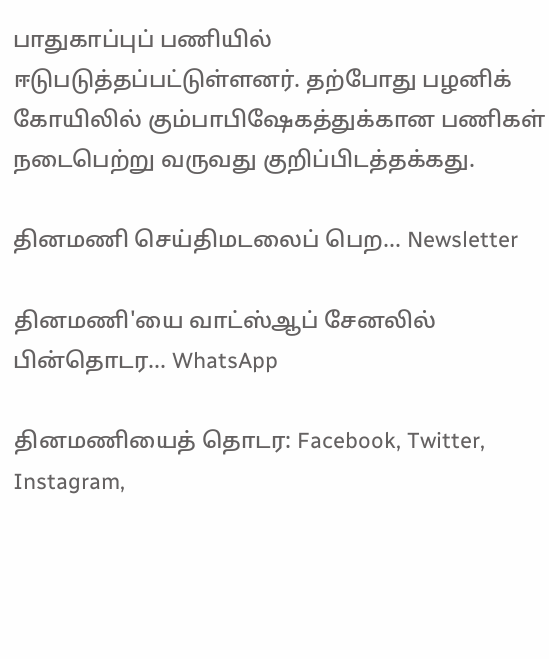பாதுகாப்புப் பணியில் ஈடுபடுத்தப்பட்டுள்ளனர். தற்போது பழனிக் கோயிலில் கும்பாபிஷேகத்துக்கான பணிகள் நடைபெற்று வருவது குறிப்பிடத்தக்கது.

தினமணி செய்திமடலைப் பெற... Newsletter

தினமணி'யை வாட்ஸ்ஆப் சேனலில் பின்தொடர... WhatsApp

தினமணியைத் தொடர: Facebook, Twitter, Instagram,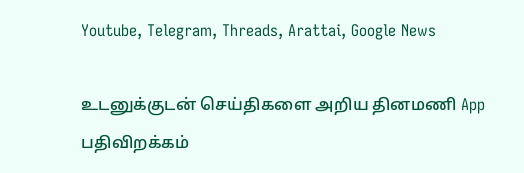Youtube, Telegram, Threads, Arattai, Google News

உடனுக்குடன் செய்திகளை அறிய தினமணி App பதிவிறக்கம்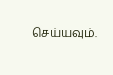செய்யவும்.